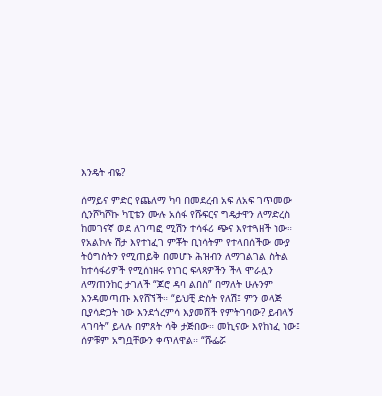እንዴት ብዬ?

ሰማይና ምድር የጨለማ ካባ በመደረብ አፍ ለአፍ ገጥመው ሲንሾካሾኩ ካፒቴን ሙሉ አሰፋ የሹፍርና ግዴታዋን ለማድረስ ከመገናኛ ወደ ለገጣፎ ሚሽን ተሳፋሪ ጭና እየተጓዘች ነው። የአልኮሉ ሽታ እየተነፈገ ምቾት ቢነሳትም የተላበሰችው ሙያ ትዕግስትን የሚጠይቅ በመሆኑ ሕዝብን ለማገልገል ስትል ከተሳፋሪዎች የሚሰነዘሩ የነገር ፍላጻዎችን ችላ ሞራሏን ለማጠንከር ታገለች “ጆሮ ዳባ ልበስ” በማለት ሁሉንም እንዳመጣጡ እየሸኘች። “ይህቺ ድስት የለሽ፤ ምን ወላጅ ቢያሳድጋት ነው እንደጎረምሳ እያመሸች የምትገባው? ይብላኝ ላገባት” ይላሉ በምጸት ሳቅ ታጅበው። መኪናው እየከነፈ ነው፤ ሰዎቹም አግቧቸውን ቀጥለዋል። “ሹፌሯ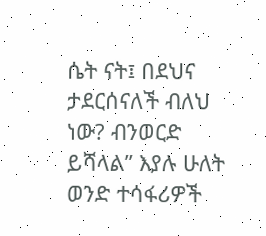ሴት ናት፤ በደህና ታደርሰናለች ብለህ ነው? ብንወርድ ይሻላል” እያሉ ሁለት ወንድ ተሳፋሪዎች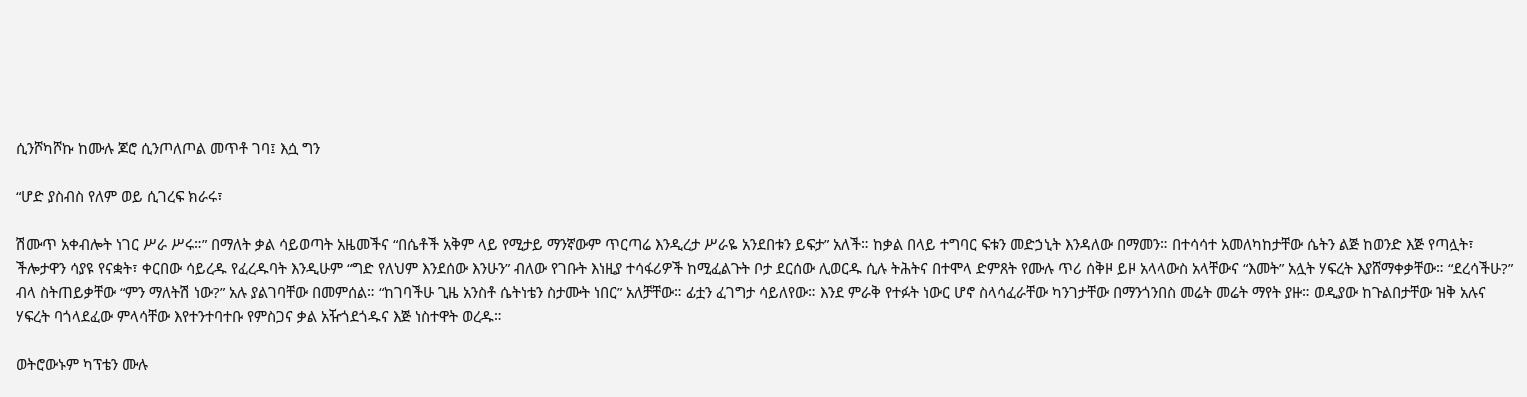ሲንሾካሾኩ ከሙሉ ጆሮ ሲንጦለጦል መጥቶ ገባ፤ እሷ ግን

“ሆድ ያስብስ የለም ወይ ሲገረፍ ክራሩ፣

ሽሙጥ አቀብሎት ነገር ሥራ ሥሩ።” በማለት ቃል ሳይወጣት አዜመችና “በሴቶች አቅም ላይ የሚታይ ማንኛውም ጥርጣሬ እንዲረታ ሥራዬ አንደበቱን ይፍታ” አለች። ከቃል በላይ ተግባር ፍቱን መድኃኒት እንዳለው በማመን። በተሳሳተ አመለካከታቸው ሴትን ልጅ ከወንድ እጅ የጣሏት፣ ችሎታዋን ሳያዩ የናቋት፣ ቀርበው ሳይረዱ የፈረዱባት እንዲሁም “ግድ የለህም እንደሰው እንሁን” ብለው የገቡት እነዚያ ተሳፋሪዎች ከሚፈልጉት ቦታ ደርሰው ሊወርዱ ሲሉ ትሕትና በተሞላ ድምጸት የሙሉ ጥሪ ሰቅዞ ይዞ አላላውስ አላቸውና “እመት” አሏት ሃፍረት እያሸማቀቃቸው። “ደረሳችሁ?” ብላ ስትጠይቃቸው “ምን ማለትሽ ነው?” አሉ ያልገባቸው በመምሰል። “ከገባችሁ ጊዜ አንስቶ ሴትነቴን ስታሙት ነበር” አለቻቸው። ፊቷን ፈገግታ ሳይለየው። እንደ ምራቅ የተፉት ነውር ሆኖ ስላሳፈራቸው ካንገታቸው በማንጎንበስ መሬት መሬት ማየት ያዙ። ወዲያው ከጉልበታቸው ዝቅ አሉና ሃፍረት ባጎላደፈው ምላሳቸው እየተንተባተቡ የምስጋና ቃል አዥጎደጎዱና እጅ ነስተዋት ወረዱ።

ወትሮውኑም ካፕቴን ሙሉ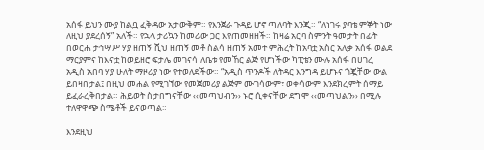አሰፋ ይህን ሙያ ከልቧ ፈቅዳው አታውቅም። የእንጀራ ጉዳይ ሆኖ ጣለባት እንጂ። “ለነገሩ ያባቴ ምኞት ነው ለዚህ ያደረሰኝ” አለች። የኋላ ታሪኳን ከመሪው ጋር እየጠመዘዘች። ከዛሬ አርባ ስምንት ዓመታት በፊት በወርሐ ታኅሣሥ ሃያ ዘጠኝ ሺህ ዘጠኝ መቶ ስልሳ ዘጠኝ አመተ ምሕረት ከአባቷ አስር አለቃ አሰፋ ወልደ ማርያምና ከእናቷ ከወይዘሮ ፍታሌ መገናሳ ለቤቱ የመኸር ልጅ የሆነችው ካፒቴን ሙሉ አሰፋ በሀገረ አዲስ አበባ ሃያ ሁለት ማዞሪያ ነው የተወለደችው። “አዲስ ጥንዶች ለትዳር እንግዳ ይሆኑና ጎጇቸው ውል ይበዛበታል፤ በዚህ መሐል የሚገኘው የመጀመሪያ ልጅም ሙገሳውም፣ ወቀሳውም እንደክረምት ሰማይ ይፈራረቅበታል። ሕይወት ስታበግናቸው ‹‹መጣህብን›› ኑሮ ሲቀናቸው ደግሞ ‹‹መጣህልን›› በሚሉ ተለዋዋጭ ስሜቶች ይናወጣል።

እንደዚህ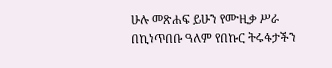ሁሉ መጽሐፍ ይሁን የሙዚቃ ሥራ በኪነጥበቡ ዓለም የበኩር ትሩፋታችን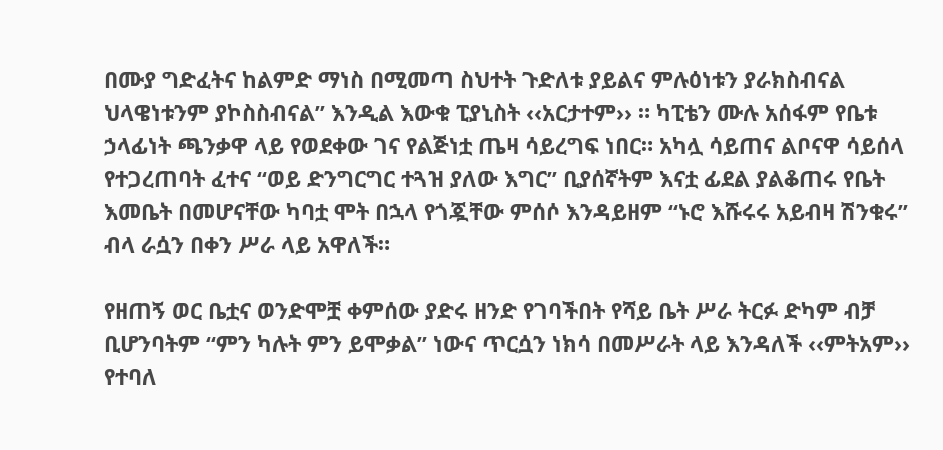በሙያ ግድፈትና ከልምድ ማነስ በሚመጣ ስህተት ጉድለቱ ያይልና ምሉዕነቱን ያራክስብናል ህላዌነቱንም ያኮስስብናል” እንዲል እውቁ ፒያኒስት ‹‹አርታተም›› ። ካፒቴን ሙሉ አሰፋም የቤቱ ኃላፊነት ጫንቃዋ ላይ የወደቀው ገና የልጅነቷ ጤዛ ሳይረግፍ ነበር። አካሏ ሳይጠና ልቦናዋ ሳይሰላ የተጋረጠባት ፈተና “ወይ ድንግርግር ተጓዝ ያለው እግር” ቢያሰኛትም እናቷ ፊደል ያልቆጠሩ የቤት እመቤት በመሆናቸው ካባቷ ሞት በኋላ የጎጇቸው ምሰሶ እንዳይዘም “ኑሮ እሹሩሩ አይብዛ ሽንቁሩ” ብላ ራሷን በቀን ሥራ ላይ አዋለች።

የዘጠኝ ወር ቤቷና ወንድሞቿ ቀምሰው ያድሩ ዘንድ የገባችበት የሻይ ቤት ሥራ ትርፉ ድካም ብቻ ቢሆንባትም “ምን ካሉት ምን ይሞቃል” ነውና ጥርሷን ነክሳ በመሥራት ላይ እንዳለች ‹‹ምትአም›› የተባለ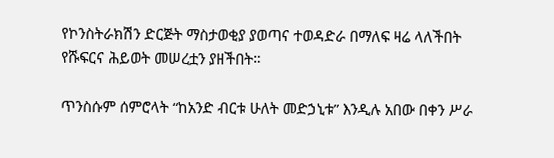የኮንስትራክሽን ድርጅት ማስታወቂያ ያወጣና ተወዳድራ በማለፍ ዛሬ ላለችበት የሹፍርና ሕይወት መሠረቷን ያዘችበት።

ጥንስሱም ሰምሮላት “ከአንድ ብርቱ ሁለት መድኃኒቱ” እንዲሉ አበው በቀን ሥራ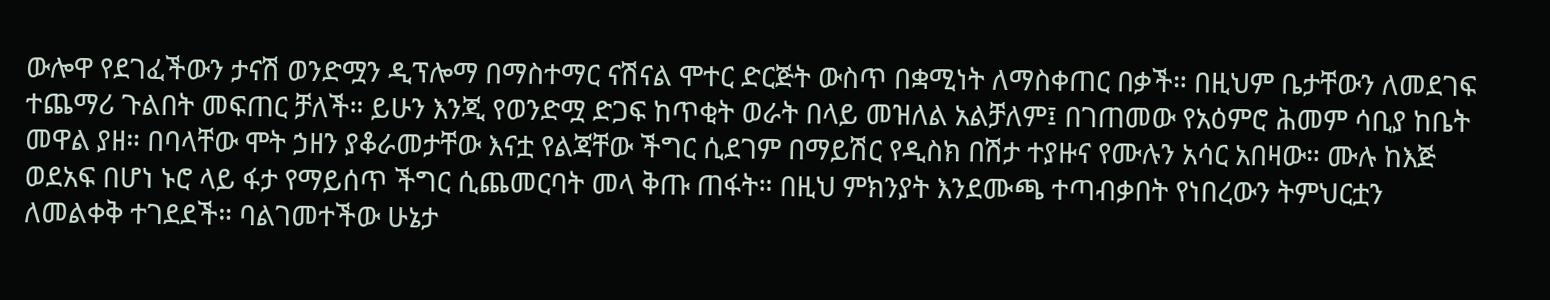ውሎዋ የደገፈችውን ታናሽ ወንድሟን ዲፕሎማ በማስተማር ናሽናል ሞተር ድርጅት ውስጥ በቋሚነት ለማስቀጠር በቃች። በዚህም ቤታቸውን ለመደገፍ ተጨማሪ ጉልበት መፍጠር ቻለች። ይሁን እንጂ የወንድሟ ድጋፍ ከጥቂት ወራት በላይ መዝለል አልቻለም፤ በገጠመው የአዕምሮ ሕመም ሳቢያ ከቤት መዋል ያዘ። በባላቸው ሞት ኃዘን ያቆራመታቸው እናቷ የልጃቸው ችግር ሲደገም በማይሽር የዲስክ በሽታ ተያዙና የሙሉን አሳር አበዛው። ሙሉ ከእጅ ወደአፍ በሆነ ኑሮ ላይ ፋታ የማይሰጥ ችግር ሲጨመርባት መላ ቅጡ ጠፋት። በዚህ ምክንያት እንደሙጫ ተጣብቃበት የነበረውን ትምህርቷን ለመልቀቅ ተገደደች። ባልገመተችው ሁኔታ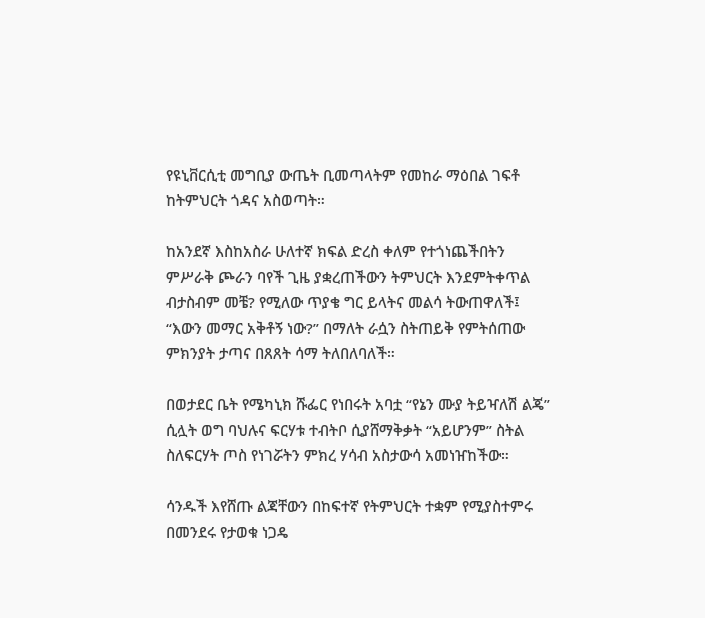የዩኒቨርሲቲ መግቢያ ውጤት ቢመጣላትም የመከራ ማዕበል ገፍቶ ከትምህርት ጎዳና አስወጣት።

ከአንደኛ እስከአስራ ሁለተኛ ክፍል ድረስ ቀለም የተጎነጨችበትን ምሥራቅ ጮራን ባየች ጊዜ ያቋረጠችውን ትምህርት እንደምትቀጥል ብታስብም መቼ? የሚለው ጥያቄ ግር ይላትና መልሳ ትውጠዋለች፤ “እውን መማር አቅቶኝ ነው?” በማለት ራሷን ስትጠይቅ የምትሰጠው ምክንያት ታጣና በጸጸት ሳማ ትለበለባለች።

በወታደር ቤት የሜካኒክ ሹፌር የነበሩት አባቷ “የኔን ሙያ ትይዣለሽ ልጄ” ሲሏት ወግ ባህሉና ፍርሃቱ ተብትቦ ሲያሸማቅቃት “አይሆንም” ስትል ስለፍርሃት ጦስ የነገሯትን ምክረ ሃሳብ አስታውሳ አመነዠከችው።

ሳንዱች እየሸጡ ልጃቸውን በከፍተኛ የትምህርት ተቋም የሚያስተምሩ በመንደሩ የታወቁ ነጋዴ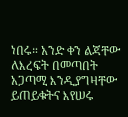ነበሩ። አንድ ቀን ልጃቸው ለእረፍት በመጣበት አጋጣሚ እንዲያግዛቸው ይጠይቁትና እየሠሩ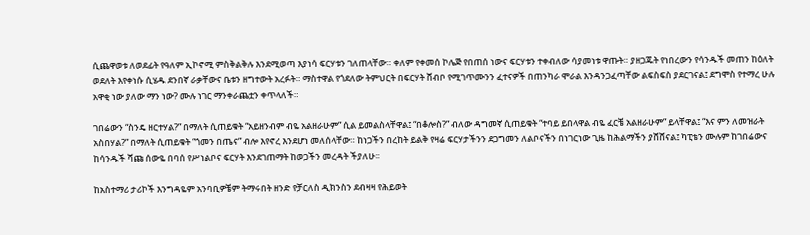ሲጨዋወቱ ለወደፊት የዓለም ኢኮኖሚ ምስቅልቅሉ እንደሚወጣ እያነሳ ፍርሃቱን ገለጠላቸው። ቀለም የቀመሰ ኮሌጅ የበጠሰ ነውና ፍርሃቱን ተቀብለው ሳያመነቱ ዋጡት። ያዘጋጁት የነበረውን የሳንዱች መጠን ከዕለት ወደለት እየቀነሱ ሲሄዱ ደንበኛ ራቃቸውና ቤቱን ዘግተውት አረፉት። ማስተዋል የጎደለው ትምህርት በፍርሃት ሸብቦ የሚገጥሙንን ፈተናዎች በጠንካራ ሞራል እንዳንጋፈጣቸው ልፍስፍስ ያደርገናል፤ ደግሞስ የተማረ ሁሉ አዋቂ ነው ያለው ማን ነው? ሙሉ ነገር ማንቀራጨቷን ቀጥላለች።

ገበሬውን “ስንዴ ዘርተሃል?” በማለት ሲጠይቁት “አይዘንብም ብዬ አልዘራሁም” ሲል ይመልስላቸዋል፤ “በቆሎስ?” ብለው ዳግመኛ ሲጠይቁት “ተባይ ይበላዋል ብዬ ፈርቼ አልዘራሁም” ይላቸዋል፤ “እና ምን ለመዝራት አስበሃል?” በማለት ሲጠይቁት “ጎመን በጤና” ብሎ እየኖረ እንደሆነ መለሰላቸው። ከነጋችን በረከት ይልቅ የዛሬ ፍርሃታችንን ደጋግመን ለልቦናችን በነገርነው ጊዜ ከሕልማችን ያሸሸናል፤ ካፒቴን ሙሉም ከገበሬውና ከሳንዱች ሻጩ ሰውዬ በባሰ የሥነልቦና ፍርሃት እንደገጠማት ከወጋችን መረዳት ችያለሁ፡፡

ከአስተማሪ ታሪኮች እንግዳዬም አንባቢዎቼም ትማሩበት ዘንድ የቻርለስ ዲክንስን ደብዛዛ የሕይወት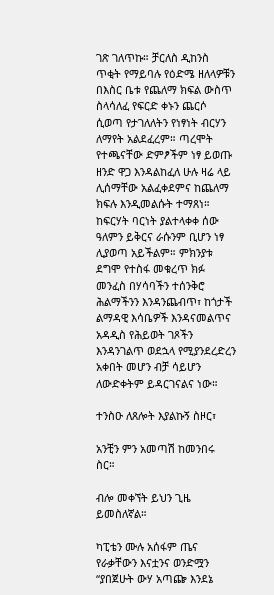ገጽ ገለጥኩ። ቻርለስ ዲከንስ ጥቂት የማይባሉ የዕድሜ ዘለላዎቹን በእስር ቤቱ የጨለማ ክፍል ውስጥ ስላሳለፈ የፍርድ ቀኑን ጨርሶ ሲወጣ የታገለለትን የነፃነት ብርሃን ለማየት አልደፈረም። ጣረሞት የተጫናቸው ድምፆችም ነፃ ይወጡ ዘንድ ዋጋ እንዳልከፈለ ሁሉ ዛሬ ላይ ሊሰማቸው አልፈቀደምና ከጨለማ ክፍሉ እንዲመልሱት ተማጸነ። ከፍርሃት ባርነት ያልተላቀቀ ሰው ዓለምን ይቅርና ራሱንም ቢሆን ነፃ ሊያወጣ አይችልም። ምክንያቱ ደግሞ የተስፋ መቁረጥ ክፉ መንፈስ በሃሳባችን ተሰንቅሮ ሕልማችንን እንዳንጨብጥ፣ ከጎታች ልማዳዊ እሳቤዎች እንዳናመልጥና አዳዲስ የሕይወት ገጾችን እንዳንገልጥ ወደኋላ የሚያንደረድረን አቀበት መሆን ብቻ ሳይሆን ለውድቀትም ይዳርገናልና ነው።

ተንስዑ ለጸሎት እያልኩኝ ስዞር፣

አንቺን ምን አመጣሽ ከመንበሩ ስር።

ብሎ መቀኘት ይህን ጊዜ ይመስለኛል።

ካፒቴን ሙሉ አሰፋም ጤና የራቃቸውን እናቷንና ወንድሟን “ያበጀሁት ውሃ አጣጬ እንደኔ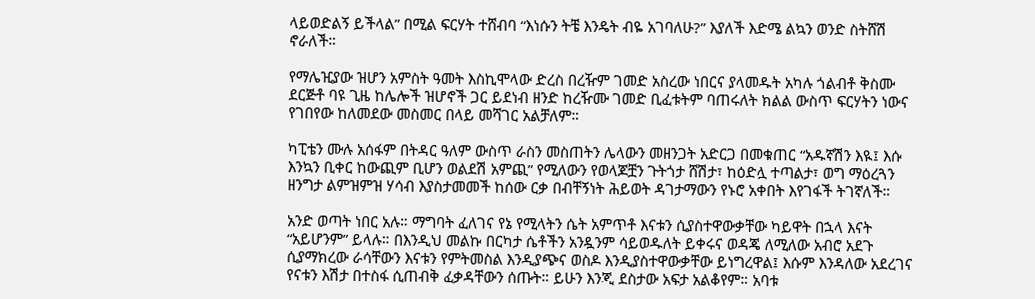ላይወድልኝ ይችላል” በሚል ፍርሃት ተሸብባ “እነሱን ትቼ እንዴት ብዬ አገባለሁ?” እያለች እድሜ ልኳን ወንድ ስትሸሽ ኖራለች።

የማሌዢያው ዝሆን አምስት ዓመት እስኪሞላው ድረስ በረዥም ገመድ አስረው ነበርና ያላመዱት አካሉ ጎልብቶ ቅስሙ ደርጅቶ ባዩ ጊዜ ከሌሎች ዝሆኖች ጋር ይደነብ ዘንድ ከረዥሙ ገመድ ቢፈቱትም ባጠሩለት ክልል ውስጥ ፍርሃትን ነውና የገበየው ከለመደው መስመር በላይ መሻገር አልቻለም።

ካፒቴን ሙሉ አሰፋም በትዳር ዓለም ውስጥ ራስን መስጠትን ሌላውን መዘንጋት አድርጋ በመቁጠር “አዱኛሽን እዪ፤ እሱ እንኳን ቢቀር ከውጪም ቢሆን ወልደሽ አምጪ” የሚለውን የወላጆቿን ጉትጎታ ሸሽታ፣ ከዕድሏ ተጣልታ፣ ወግ ማዕረጓን ዘንግታ ልምዝምዝ ሃሳብ እያስታመመች ከሰው ርቃ በብቸኝነት ሕይወት ዳገታማውን የኑሮ አቀበት እየገፋች ትገኛለች።

አንድ ወጣት ነበር አሉ። ማግባት ፈለገና የኔ የሚላትን ሴት አምጥቶ እናቱን ሲያስተዋውቃቸው ካይዋት በኋላ እናት “አይሆንም” ይላሉ። በእንዲህ መልኩ በርካታ ሴቶችን አንዷንም ሳይወዱለት ይቀሩና ወዳጄ ለሚለው አብሮ አደጉ ሲያማክረው ራሳቸውን እናቱን የምትመስል እንዲያጭና ወስዶ እንዲያስተዋውቃቸው ይነግረዋል፤ እሱም እንዳለው አደረገና የናቱን እሽታ በተስፋ ሲጠብቅ ፈቃዳቸውን ሰጡት። ይሁን እንጂ ደስታው አፍታ አልቆየም። አባቱ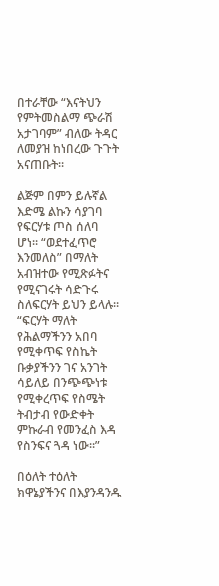በተራቸው “እናትህን የምትመስልማ ጭራሽ አታገባም” ብለው ትዳር ለመያዝ ከነበረው ጉጉት አናጠቡት።

ልጅም በምን ይሉኛል እድሜ ልኩን ሳያገባ የፍርሃቱ ጦስ ሰለባ ሆነ። “ወደተፈጥሮ እንመለስ” በማለት አብዝተው የሚጽፉትና የሚናገሩት ሳድጉሩ ስለፍርሃት ይህን ይላሉ። “ፍርሃት ማለት የሕልማችንን አበባ የሚቀጥፍ የስኬት ቡቃያችንን ገና አንገት ሳይለይ በንጭጭነቱ የሚቀረጥፍ የስሜት ትብታብ የውድቀት ምኩራብ የመንፈስ እዳ የስንፍና ጓዳ ነው።”

በዕለት ተዕለት ክዋኔያችንና በእያንዳንዱ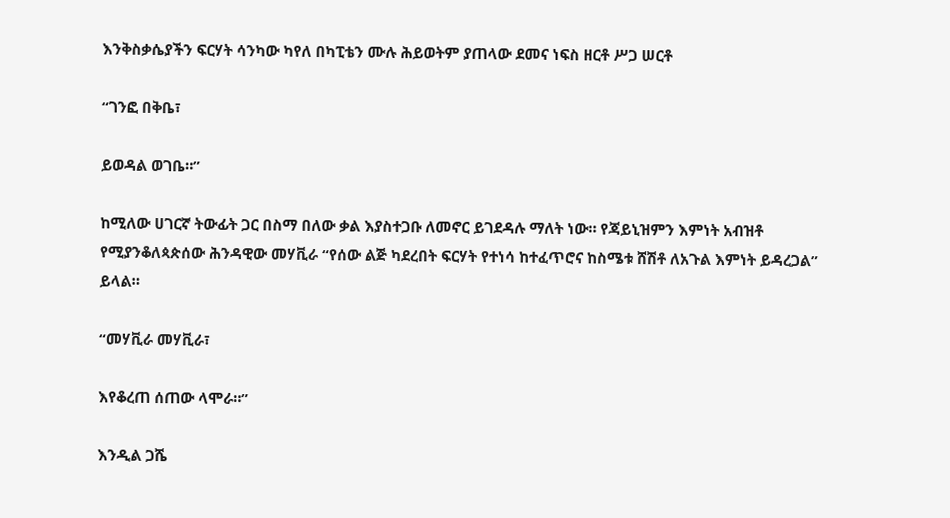እንቅስቃሴያችን ፍርሃት ሳንካው ካየለ በካፒቴን ሙሉ ሕይወትም ያጠላው ደመና ነፍስ ዘርቶ ሥጋ ሠርቶ

“ገንፎ በቅቤ፣

ይወዳል ወገቤ።”

ከሚለው ሀገርኛ ትውፊት ጋር በስማ በለው ቃል እያስተጋቡ ለመኖር ይገደዳሉ ማለት ነው። የጃይኒዝምን እምነት አብዝቶ የሚያንቆለጳጵሰው ሕንዳዊው መሃቪራ “የሰው ልጅ ካደረበት ፍርሃት የተነሳ ከተፈጥሮና ከስሜቱ ሸሽቶ ለአጉል እምነት ይዳረጋል” ይላል።

“መሃቪራ መሃቪራ፣

እየቆረጠ ሰጠው ላሞራ።”

እንዲል ጋሼ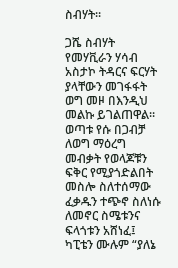ስብሃት።

ጋሼ ስብሃት የመሃቪራን ሃሳብ አስታኮ ትዳርና ፍርሃት ያላቸውን መገፋፋት ወግ መዞ በእንዲህ መልኩ ይገልጠዋል። ወጣቱ የሱ በጋብቻ ለወግ ማዕረግ መብቃት የወላጆቹን ፍቅር የሚያጎድልበት መስሎ ስለተሰማው ፈቃዱን ተጭኖ ስለነሱ ለመኖር ስሜቱንና ፍላጎቱን አሸነፈ፤ ካፒቴን ሙሉም “ያለኔ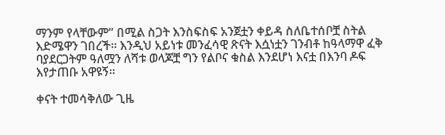ማንም የላቸውም” በሚል ስጋት እንስፍስፍ አንጀቷን ቀይዳ ስለቤተሰቦቿ ስትል እድሜዋን ገበረች። እንዲህ አይነቱ መንፈሳዊ ጽናት እሷነቷን ገንብቶ ከዓላማዋ ፈቅ ባያደርጋትም ዓለሟን ለሻቱ ወላጆቿ ግን የልቦና ቁስል እንደሆነ እናቷ በእንባ ዶፍ እየታጠቡ አዋዩኝ።

ቀናት ተመሳቅለው ጊዜ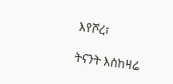እየሾረ፣

ትናንት እስከዛሬ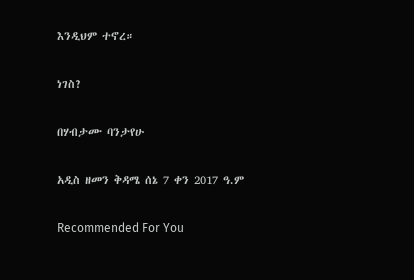እንዲህም ተኖረ።

ነገስ?

በሃብታሙ ባንታየሁ

አዲስ ዘመን ቅዳሜ ሰኔ 7 ቀን 2017 ዓ.ም

Recommended For You